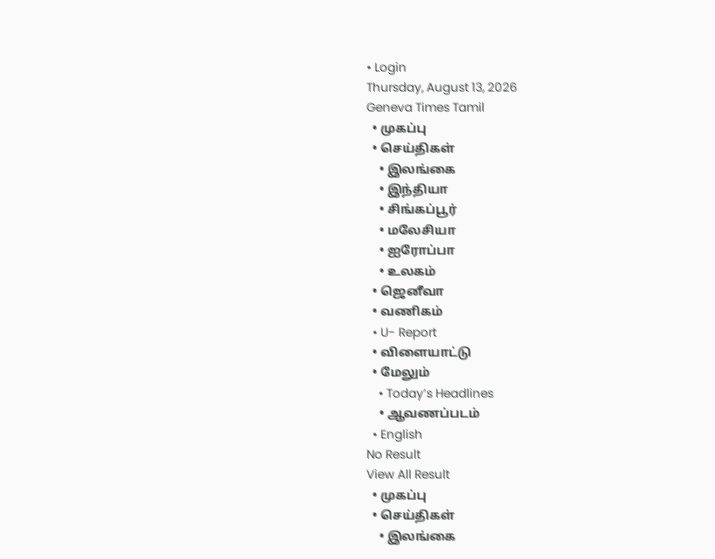• Login
Thursday, August 13, 2026
Geneva Times Tamil
  • முகப்பு
  • செய்திகள்
    • இலங்கை
    • இந்தியா
    • சிங்கப்பூர்
    • மலேசியா
    • ஐரோப்பா
    • உலகம்
  • ஜெனீவா
  • வணிகம்
  • U- Report
  • விளையாட்டு
  • மேலும்
    • Today’s Headlines
    • ஆவணப்படம்
  • English
No Result
View All Result
  • முகப்பு
  • செய்திகள்
    • இலங்கை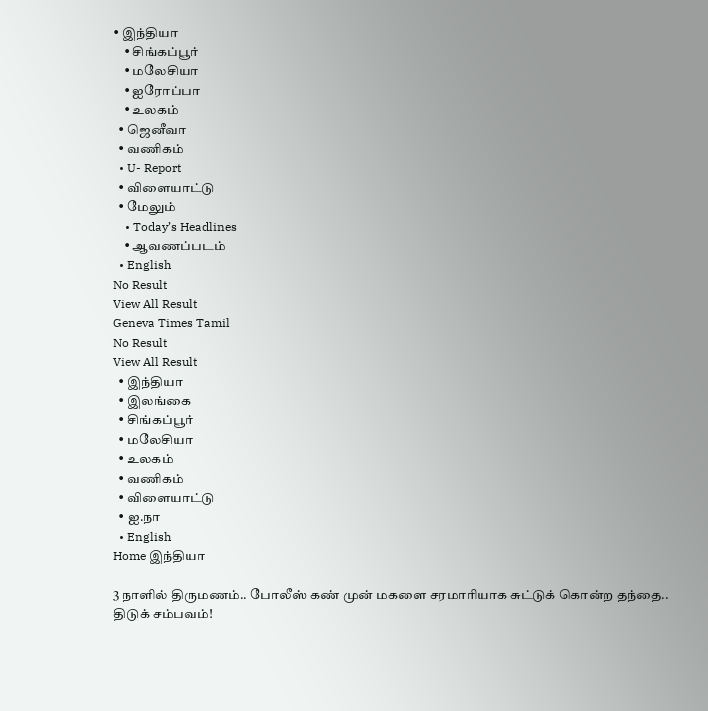• இந்தியா
    • சிங்கப்பூர்
    • மலேசியா
    • ஐரோப்பா
    • உலகம்
  • ஜெனீவா
  • வணிகம்
  • U- Report
  • விளையாட்டு
  • மேலும்
    • Today’s Headlines
    • ஆவணப்படம்
  • English
No Result
View All Result
Geneva Times Tamil
No Result
View All Result
  • இந்தியா
  • இலங்கை
  • சிங்கப்பூர்
  • மலேசியா
  • உலகம்
  • வணிகம்
  • விளையாட்டு
  • ஐ.நா
  • English
Home இந்தியா

3 நாளில் திருமணம்.. போலீஸ் கண் முன் மகளை சரமாரியாக சுட்டுக் கொன்ற தந்தை.. திடுக் சம்பவம்!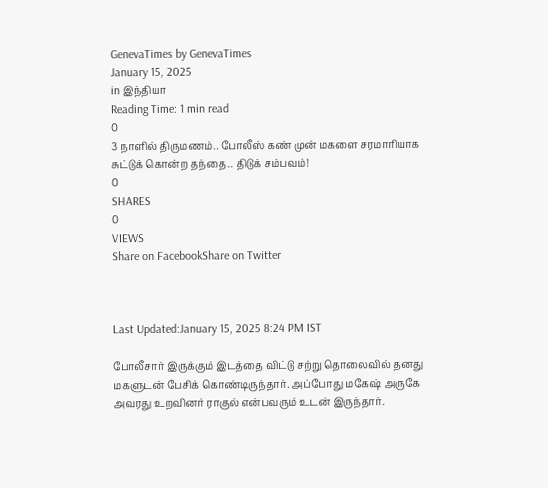GenevaTimes by GenevaTimes
January 15, 2025
in இந்தியா
Reading Time: 1 min read
0
3 நாளில் திருமணம்.. போலீஸ் கண் முன் மகளை சரமாரியாக சுட்டுக் கொன்ற தந்தை.. திடுக் சம்பவம்!
0
SHARES
0
VIEWS
Share on FacebookShare on Twitter



Last Updated:January 15, 2025 8:24 PM IST

போலீசார் இருக்கும் இடத்தை விட்டு சற்று தொலைவில் தனது மகளுடன் பேசிக் கொண்டிருந்தார். அப்போது மகேஷ் அருகே அவரது உறவினர் ராகுல் என்பவரும் உடன் இருந்தார்.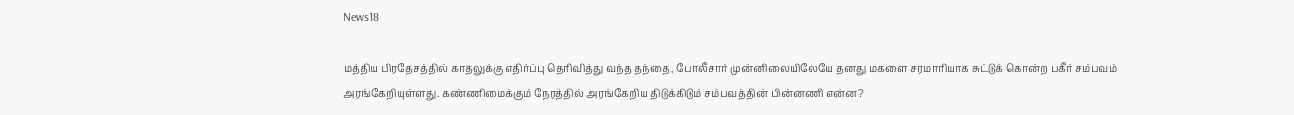News18

மத்திய பிரதேசத்தில் காதலுக்கு எதிர்ப்பு தெரிவித்து வந்த தந்தை, போலீசார் முன்னிலையிலேயே தனது மகளை சரமாரியாக சுட்டுக் கொன்ற பகீர் சம்பவம் அரங்கேறியுள்ளது. கண்ணிமைக்கும் நேரத்தில் அரங்கேறிய திடுக்கிடும் சம்பவத்தின் பின்னணி என்ன?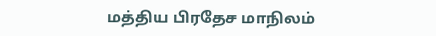மத்திய பிரதேச மாநிலம்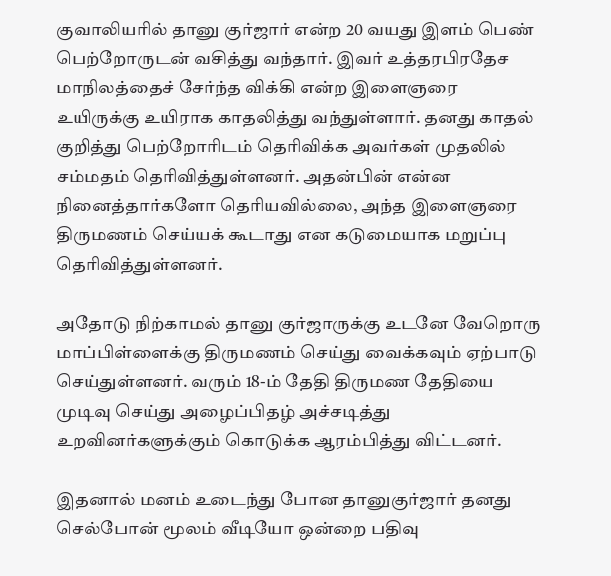குவாலியரில் தானு குர்ஜார் என்ற 20 வயது இளம் பெண் பெற்றோருடன் வசித்து வந்தார். இவர் உத்தரபிரதேச மாநிலத்தைச் சேர்ந்த விக்கி என்ற இளைஞரை உயிருக்கு உயிராக காதலித்து வந்துள்ளார். தனது காதல் குறித்து பெற்றோரிடம் தெரிவிக்க அவர்கள் முதலில் சம்மதம் தெரிவித்துள்ளனர். அதன்பின் என்ன நினைத்தார்களோ தெரியவில்லை, அந்த இளைஞரை திருமணம் செய்யக் கூடாது என கடுமையாக மறுப்பு தெரிவித்துள்ளனர்.

அதோடு நிற்காமல் தானு குர்ஜாருக்கு உடனே வேறொரு மாப்பிள்ளைக்கு திருமணம் செய்து வைக்கவும் ஏற்பாடு செய்துள்ளனர். வரும் 18-ம் தேதி திருமண தேதியை முடிவு செய்து அழைப்பிதழ் அச்சடித்து உறவினர்களுக்கும் கொடுக்க ஆரம்பித்து விட்டனர்.

இதனால் மனம் உடைந்து போன தானுகுர்ஜார் தனது செல்போன் மூலம் வீடியோ ஒன்றை பதிவு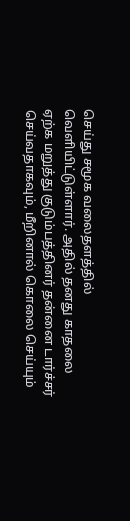செய்து சமூக வலைதளத்தில் வெளியிட்டுள்ளார். அதில் தனது காதலை ஏற்க மறுத்து குடும்பத்தினர் தன்னை டார்ச்சர் செய்வதாகவும், மீறினால் கொலை செய்யும்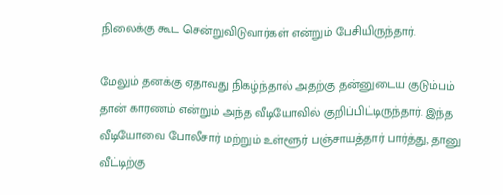நிலைக்கு கூட சென்றுவிடுவார்கள் என்றும் பேசியிருந்தார்.

மேலும் தனக்கு ஏதாவது நிகழ்ந்தால் அதற்கு தன்னுடைய குடும்பம் தான் காரணம் என்றும் அந்த வீடியோவில் குறிப்பிட்டிருந்தார். இந்த வீடியோவை போலீசார் மற்றும் உள்ளூர் பஞ்சாயத்தார் பார்த்து, தானு வீட்டிற்கு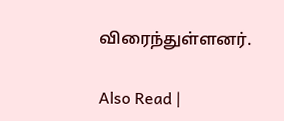விரைந்துள்ளனர்.

Also Read |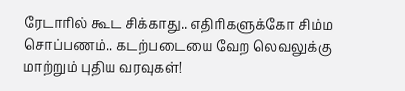ரேடாரில் கூட சிக்காது.. எதிரிகளுக்கோ சிம்ம சொப்பணம்.. கடற்படையை வேற லெவலுக்கு மாற்றும் புதிய வரவுகள்!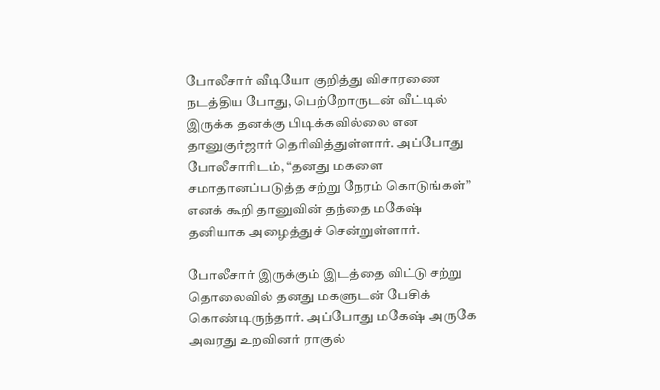போலீசார் வீடியோ குறித்து விசாரணை நடத்திய போது, பெற்றோருடன் வீட்டில் இருக்க தனக்கு பிடிக்கவில்லை என தானுகுர்ஜார் தெரிவித்துள்ளார். அப்போது போலீசாரிடம், “தனது மகளை சமாதானப்படுத்த சற்று நேரம் கொடுங்கள்” எனக் கூறி தானுவின் தந்தை மகேஷ் தனியாக அழைத்துச் சென்றுள்ளார்.

போலீசார் இருக்கும் இடத்தை விட்டு சற்று தொலைவில் தனது மகளுடன் பேசிக் கொண்டிருந்தார். அப்போது மகேஷ் அருகே அவரது உறவினர் ராகுல்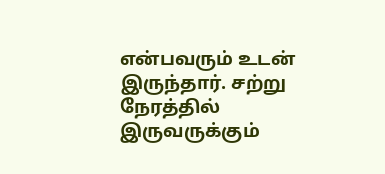என்பவரும் உடன் இருந்தார். சற்று நேரத்தில் இருவருக்கும்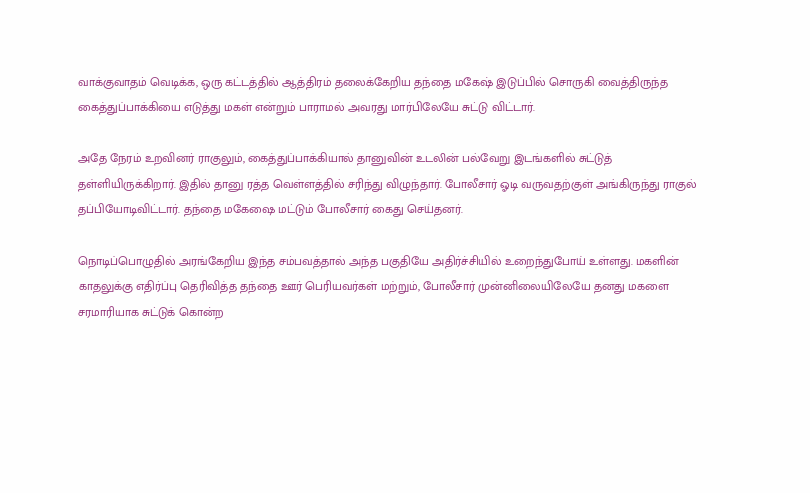வாக்குவாதம் வெடிக்க, ஒரு கட்டத்தில் ஆத்திரம் தலைக்கேறிய தந்தை மகேஷ் இடுப்பில் சொருகி வைத்திருந்த கைத்துப்பாக்கியை எடுத்து மகள் என்றும் பாராமல் அவரது மார்பிலேயே சுட்டு விட்டார்.

அதே நேரம் உறவினர் ராகுலும், கைத்துப்பாக்கியால் தானுவின் உடலின் பல்வேறு இடங்களில் சுட்டுத் தள்ளியிருக்கிறார். இதில் தானு ரத்த வெள்ளத்தில் சரிந்து விழுந்தார். போலீசார் ஓடி வருவதற்குள் அங்கிருந்து ராகுல் தப்பியோடிவிட்டார். தந்தை மகேஷை மட்டும் போலீசார் கைது செய்தனர்.

நொடிப்பொழுதில் அரங்கேறிய இந்த சம்பவத்தால் அந்த பகுதியே அதிர்ச்சியில் உறைந்துபோய் உள்ளது. மகளின் காதலுக்கு எதிர்ப்பு தெரிவித்த தந்தை ஊர் பெரியவர்கள் மற்றும், போலீசார் முன்னிலையிலேயே தனது மகளை சரமாரியாக சுட்டுக் கொன்ற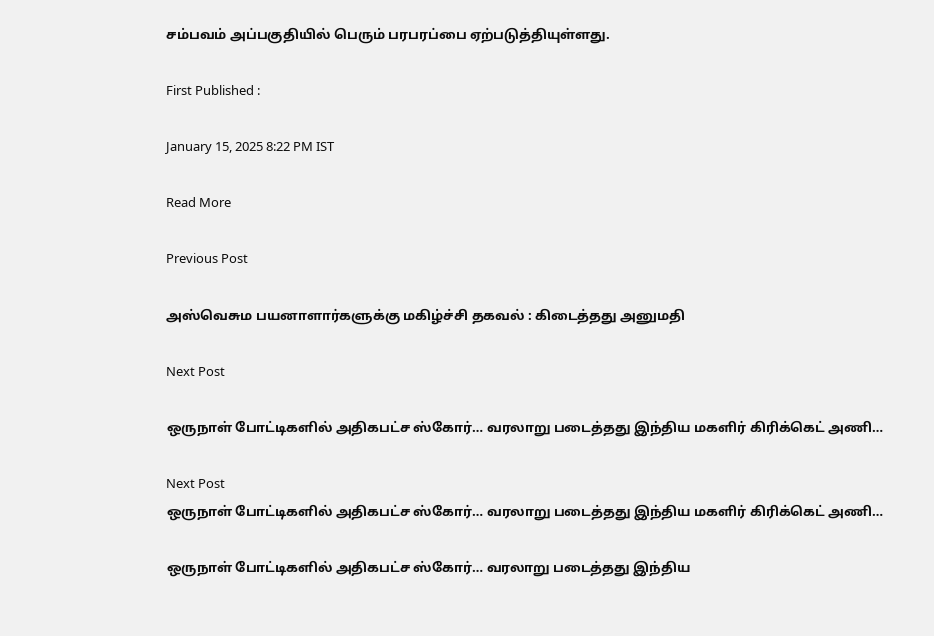சம்பவம் அப்பகுதியில் பெரும் பரபரப்பை ஏற்படுத்தியுள்ளது.

First Published :

January 15, 2025 8:22 PM IST

Read More

Previous Post

அஸ்வெசும பயனாளார்களுக்கு மகிழ்ச்சி தகவல் : கிடைத்தது அனுமதி

Next Post

ஒருநாள் போட்டிகளில் அதிகபட்ச ஸ்கோர்… வரலாறு படைத்தது இந்திய மகளிர் கிரிக்கெட் அணி…

Next Post
ஒருநாள் போட்டிகளில் அதிகபட்ச ஸ்கோர்… வரலாறு படைத்தது இந்திய மகளிர் கிரிக்கெட் அணி…

ஒருநாள் போட்டிகளில் அதிகபட்ச ஸ்கோர்… வரலாறு படைத்தது இந்திய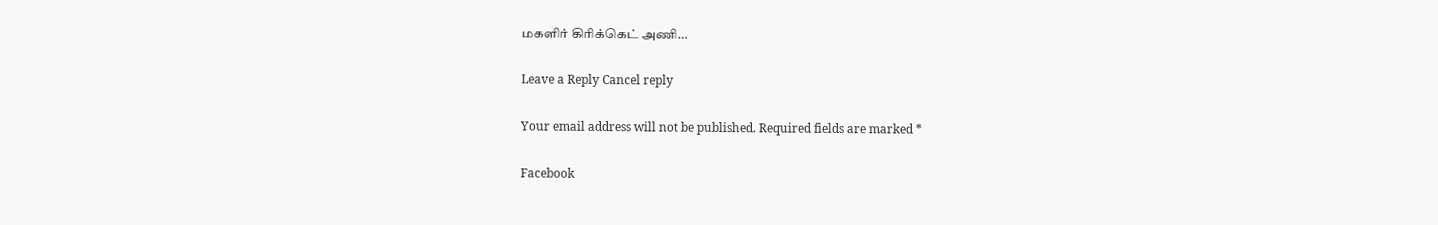மகளிர் கிரிக்கெட் அணி…

Leave a Reply Cancel reply

Your email address will not be published. Required fields are marked *

Facebook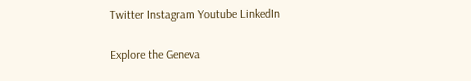Twitter Instagram Youtube LinkedIn

Explore the Geneva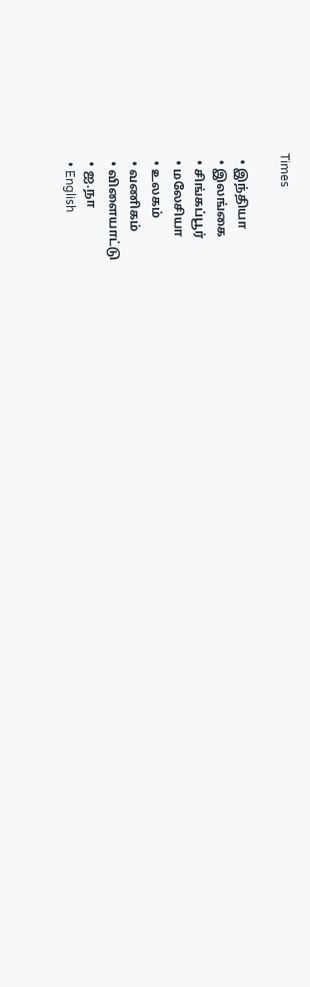Times

  • இந்தியா
  • இலங்கை
  • சிங்கப்பூர்
  • மலேசியா
  • உலகம்
  • வணிகம்
  • விளையாட்டு
  • ஐ.நா
  • English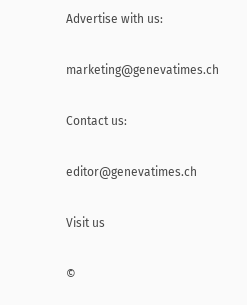Advertise with us:

marketing@genevatimes.ch

Contact us:

editor@genevatimes.ch

Visit us

©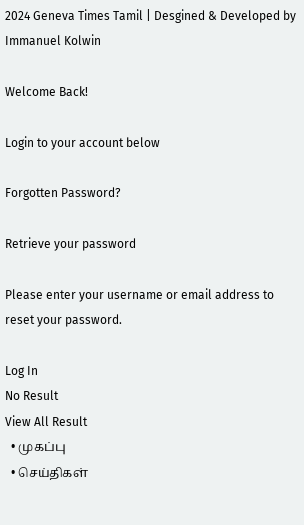2024 Geneva Times Tamil | Desgined & Developed by Immanuel Kolwin

Welcome Back!

Login to your account below

Forgotten Password?

Retrieve your password

Please enter your username or email address to reset your password.

Log In
No Result
View All Result
  • முகப்பு
  • செய்திகள்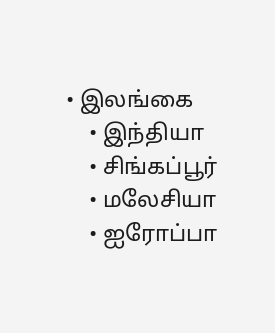• இலங்கை
    • இந்தியா
    • சிங்கப்பூர்
    • மலேசியா
    • ஐரோப்பா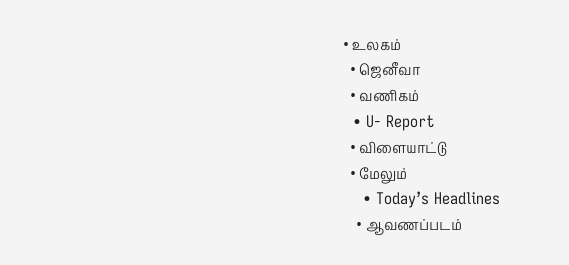• உலகம்
  • ஜெனீவா
  • வணிகம்
  • U- Report
  • விளையாட்டு
  • மேலும்
    • Today’s Headlines
    • ஆவணப்படம்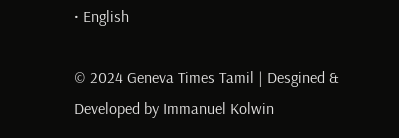• English

© 2024 Geneva Times Tamil | Desgined & Developed by Immanuel Kolwin